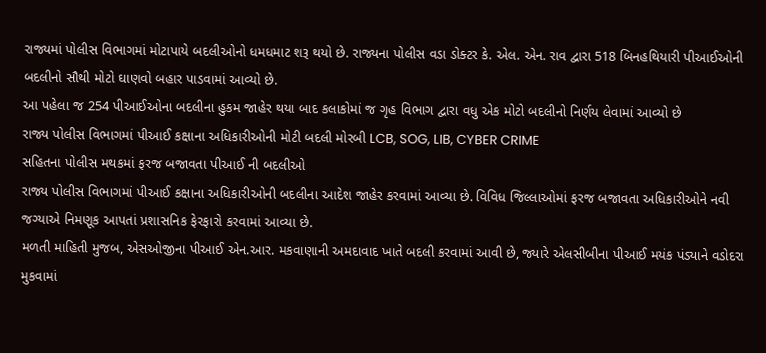રાજ્યમાં પોલીસ વિભાગમાં મોટાપાયે બદલીઓનો ધમધમાટ શરૂ થયો છે. રાજ્યના પોલીસ વડા ડોક્ટર કે. એલ. એન. રાવ દ્વારા 518 બિનહથિયારી પીઆઈઓની બદલીનો સૌથી મોટો ઘાણવો બહાર પાડવામાં આવ્યો છે.
આ પહેલા જ 254 પીઆઈઓના બદલીના હુકમ જાહેર થયા બાદ કલાકોમાં જ ગૃહ વિભાગ દ્વારા વધુ એક મોટો બદલીનો નિર્ણય લેવામાં આવ્યો છે
રાજ્ય પોલીસ વિભાગમાં પીઆઈ કક્ષાના અધિકારીઓની મોટી બદલી મોરબી LCB, SOG, LIB, CYBER CRIME
સહિતના પોલીસ મથકમાં ફરજ બજાવતા પીઆઈ ની બદલીઓ
રાજ્ય પોલીસ વિભાગમાં પીઆઈ કક્ષાના અધિકારીઓની બદલીના આદેશ જાહેર કરવામાં આવ્યા છે. વિવિધ જિલ્લાઓમાં ફરજ બજાવતા અધિકારીઓને નવી જગ્યાએ નિમણૂક આપતાં પ્રશાસનિક ફેરફારો કરવામાં આવ્યા છે.
મળતી માહિતી મુજબ, એસઓજીના પીઆઈ એન.આર. મકવાણાની અમદાવાદ ખાતે બદલી કરવામાં આવી છે, જ્યારે એલસીબીના પીઆઈ મયંક પંડ્યાને વડોદરા મુકવામાં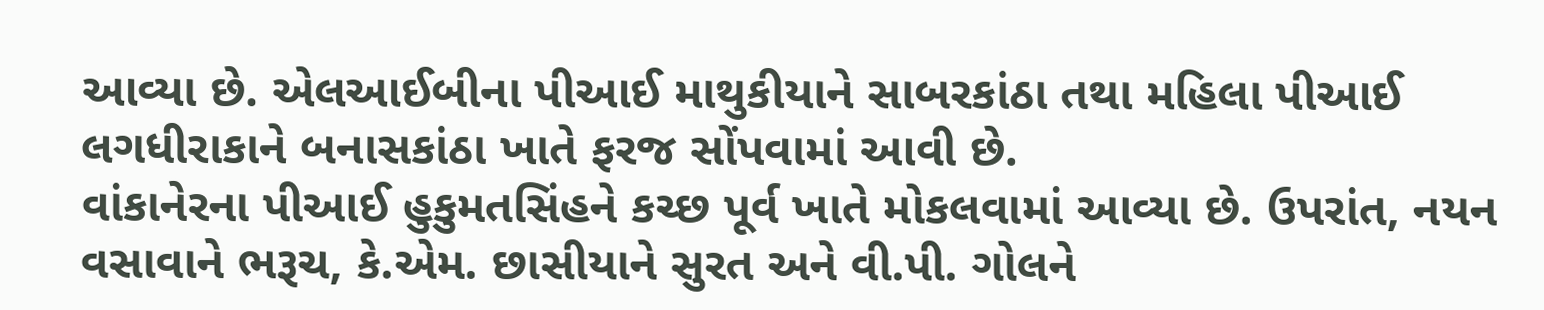આવ્યા છે. એલઆઈબીના પીઆઈ માથુકીયાને સાબરકાંઠા તથા મહિલા પીઆઈ લગધીરાકાને બનાસકાંઠા ખાતે ફરજ સોંપવામાં આવી છે.
વાંકાનેરના પીઆઈ હુકુમતસિંહને કચ્છ પૂર્વ ખાતે મોકલવામાં આવ્યા છે. ઉપરાંત, નયન વસાવાને ભરૂચ, કે.એમ. છાસીયાને સુરત અને વી.પી. ગોલને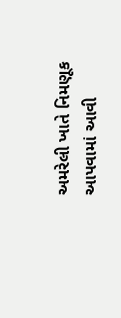અમરેલી ખાતે નિમણૂક આપવામાં આવી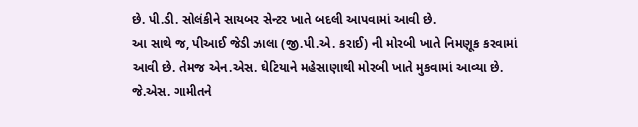છે. પી.ડી. સોલંકીને સાયબર સેન્ટર ખાતે બદલી આપવામાં આવી છે.
આ સાથે જ, પીઆઈ જેડી ઝાલા (જી.પી.એ. કરાઈ) ની મોરબી ખાતે નિમણૂક કરવામાં આવી છે. તેમજ એન.એસ. ઘેટિયાને મહેસાણાથી મોરબી ખાતે મુકવામાં આવ્યા છે. જે.એસ. ગામીતને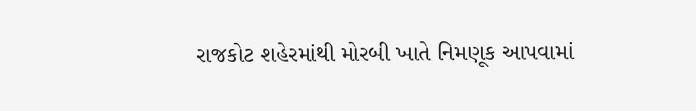રાજકોટ શહેરમાંથી મોરબી ખાતે નિમણૂક આપવામાં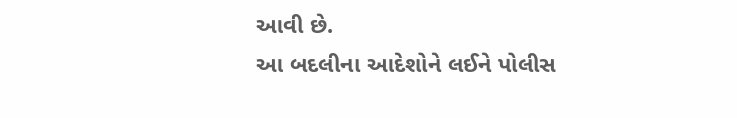આવી છે.
આ બદલીના આદેશોને લઈને પોલીસ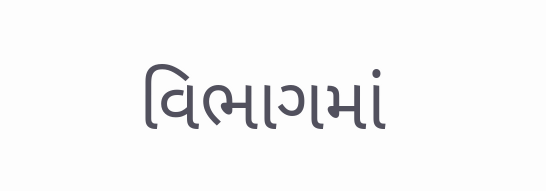વિભાગમાં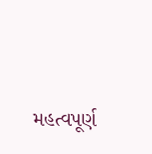મહત્વપૂર્ણ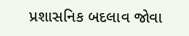પ્રશાસનિક બદલાવ જોવા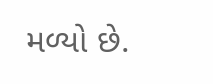મળ્યો છે.